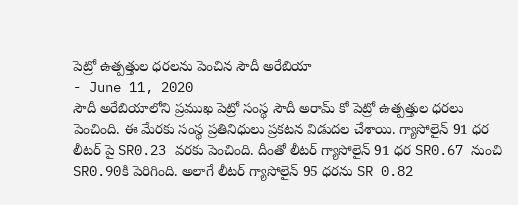పెట్రో ఉత్పత్తుల ధరలను పెంచిన సౌదీ అరేబియా
- June 11, 2020
సౌదీ అరేబియాలోని ప్రముఖ పెట్రో సంస్థ సౌదీ అరామ్ కో పెట్రో ఉత్పత్తుల ధరలు పెంచింది. ఈ మేరకు సంస్థ ప్రతినిధులు ప్రకటన విడుదల చేశాయి. గ్యాసోలైన్ 91 ధర లీటర్ పై SR0.23 వరకు పెంచింది. దీంతో లీటర్ గ్యాసోలైన్ 91 ధర SR0.67 నుంచి SR0.90కి పెరిగింది. అలాగే లీటర్ గ్యాసోలైన్ 95 ధరను SR 0.82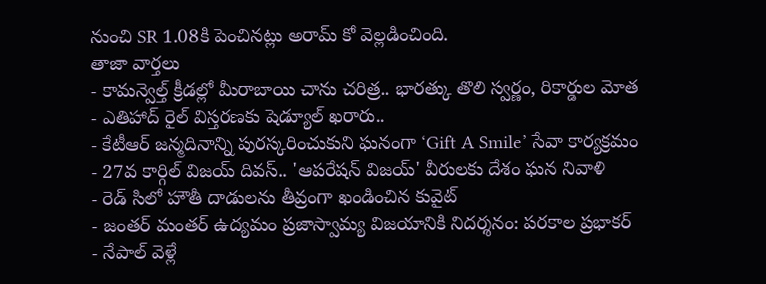నుంచి SR 1.08కి పెంచినట్లు అరామ్ కో వెల్లడించింది.
తాజా వార్తలు
- కామన్వెల్త్ క్రీడల్లో మీరాబాయి చాను చరిత్ర.. భారత్కు తొలి స్వర్ణం, రికార్డుల మోత
- ఎతిహాద్ రైల్ విస్తరణకు షెడ్యూల్ ఖరారు..
- కేటీఆర్ జన్మదినాన్ని పురస్కరించుకుని ఘనంగా ‘Gift A Smile’ సేవా కార్యక్రమం
- 27వ కార్గిల్ విజయ్ దివస్.. 'ఆపరేషన్ విజయ్' వీరులకు దేశం ఘన నివాళి
- రెడ్ సిలో హౌతీ దాడులను తీవ్రంగా ఖండించిన కువైట్
- జంతర్ మంతర్ ఉద్యమం ప్రజాస్వామ్య విజయానికి నిదర్శనం: పరకాల ప్రభాకర్
- నేపాల్ వెళ్లే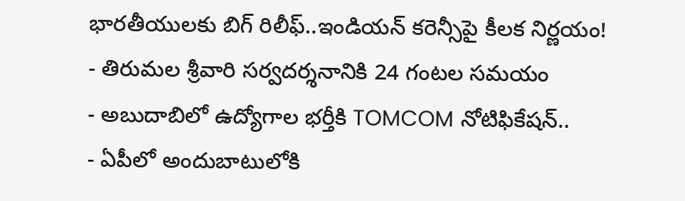భారతీయులకు బిగ్ రిలీఫ్..ఇండియన్ కరెన్సీపై కీలక నిర్ణయం!
- తిరుమల శ్రీవారి సర్వదర్శనానికి 24 గంటల సమయం
- అబుదాబిలో ఉద్యోగాల భర్తీకి TOMCOM నోటిఫికేషన్..
- ఏపీలో అందుబాటులోకి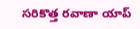సరికొత్త రవాణా యాప్